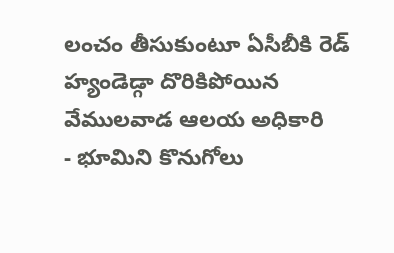లంచం తీసుకుంటూ ఏసీబీకి రెడ్ హ్యండెడ్గా దొరికిపోయిన వేములవాడ ఆలయ అధికారి
- భూమిని కొనుగోలు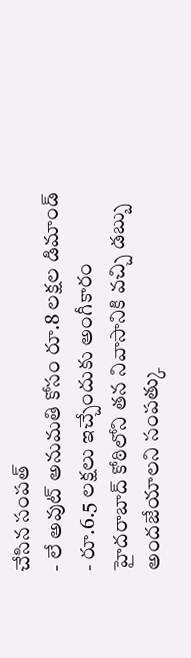చేసిన సంపత్
- లే అవుట్ అనుమతి కోసం రూ.8 లక్షల డిమాండ్
- రూ.6.5 లక్షలు ఇచ్చేందుకు అంగీకారం
హైదరాబాద్ కోఠిలోని తన నివాసానికి వచ్చి డబ్బు అందజేయాలని సంపత్కు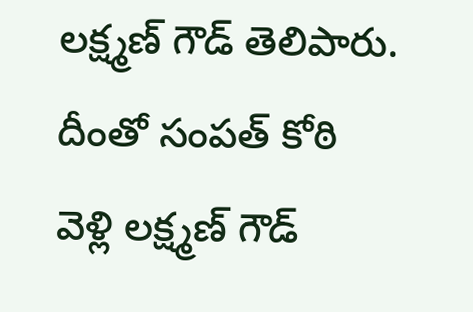లక్ష్మణ్ గౌడ్ తెలిపారు. దీంతో సంపత్ కోఠి వెళ్లి లక్ష్మణ్ గౌడ్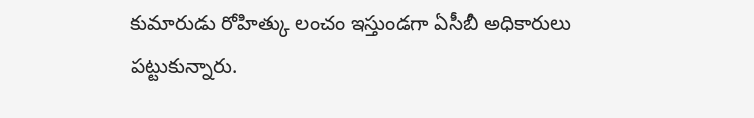కుమారుడు రోహిత్కు లంచం ఇస్తుండగా ఏసీబీ అధికారులు పట్టుకున్నారు.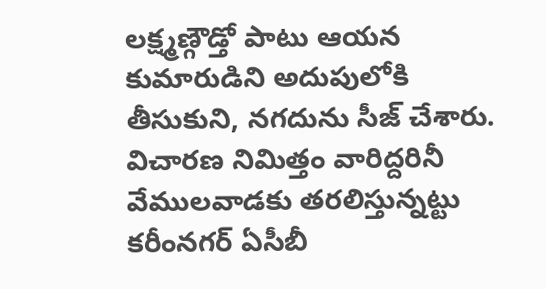లక్ష్మణ్గౌడ్తో పాటు ఆయన కుమారుడిని అదుపులోకి తీసుకుని, నగదును సీజ్ చేశారు. విచారణ నిమిత్తం వారిద్దరినీ వేములవాడకు తరలిస్తున్నట్టు కరీంనగర్ ఏసీబీ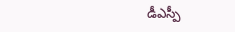డీఎస్పీ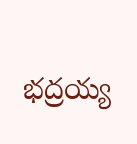భద్రయ్య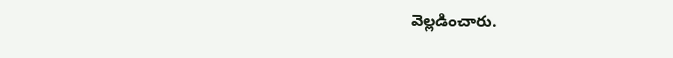వెల్లడించారు.